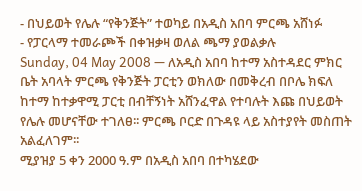- በህይወት የሌሉ “የቅንጅት” ተወካይ በአዲስ አበባ ምርጫ አሸነፉ
- የፓርላማ ተመራጮች በቀዝቃዛ ወለል ጫማ ያወልቃሉ
Sunday, 04 May 2008 — ለአዲስ አበባ ከተማ አስተዳደር ምክር ቤት አባላት ምርጫ የቅንጅት ፓርቲን ወክለው በመቅረብ በቦሌ ክፍለ ከተማ ከተቃዋሚ ፓርቲ በብቸኝነት አሸንፈዋል የተባሉት እጩ በህይወት የሌሉ መሆናቸው ተገለፀ፡፡ ምርጫ ቦርድ በጉዳዩ ላይ አስተያየት መስጠት አልፈለገም፡፡
ሚያዝያ 5 ቀን 2000 ዓ.ም በአዲስ አበባ በተካሄደው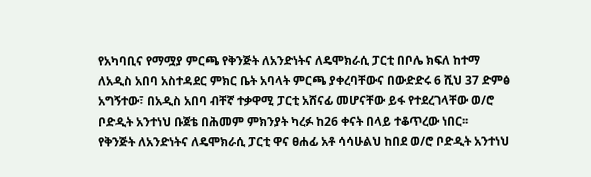የአካባቢና የማሟያ ምርጫ የቅንጅት ለአንድነትና ለዴሞክራሲ ፓርቲ በቦሌ ክፍለ ከተማ ለአዲስ አበባ አስተዳደር ምክር ቤት አባላት ምርጫ ያቀረባቸውና በውድድሩ 6 ሺህ 37 ድምፅ አግኝተው፣ በአዲስ አበባ ብቸኛ ተቃዋሚ ፓርቲ አሸናፊ መሆናቸው ይፋ የተደረገላቸው ወ/ሮ ቦድዲት አንተነህ ቡጀቴ በሕመም ምክንያት ካረፉ ከ26 ቀናት በላይ ተቆጥረው ነበር፡፡
የቅንጅት ለአንድነትና ለዴሞክራሲ ፓርቲ ዋና ፀሐፊ አቶ ሳሳሁልህ ከበደ ወ/ሮ ቦድዲት አንተነህ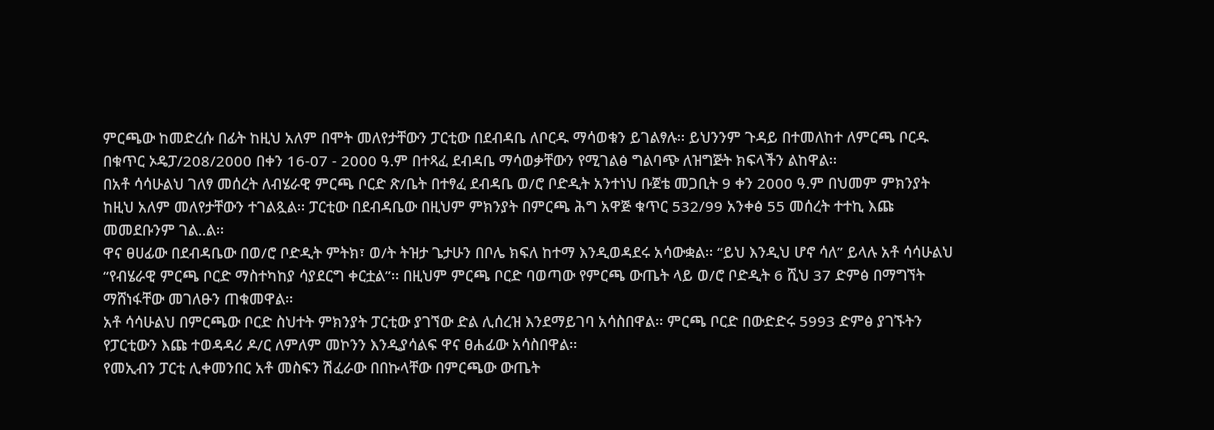ምርጫው ከመድረሱ በፊት ከዚህ አለም በሞት መለየታቸውን ፓርቲው በደብዳቤ ለቦርዱ ማሳወቁን ይገልፃሉ፡፡ ይህንንም ጉዳይ በተመለከተ ለምርጫ ቦርዱ በቁጥር ኦዴፓ/208/2000 በቀን 16-07 - 2000 ዓ.ም በተጻፈ ደብዳቤ ማሳወቃቸውን የሚገልፅ ግልባጭ ለዝግጅት ክፍላችን ልከዋል፡፡
በአቶ ሳሳሁልህ ገለፃ መሰረት ለብሄራዊ ምርጫ ቦርድ ጽ/ቤት በተፃፈ ደብዳቤ ወ/ሮ ቦድዲት አንተነህ ቡጀቴ መጋቢት 9 ቀን 2000 ዓ.ም በህመም ምክንያት ከዚህ አለም መለየታቸውን ተገልጿል፡፡ ፓርቲው በደብዳቤው በዚህም ምክንያት በምርጫ ሕግ አዋጅ ቁጥር 532/99 አንቀፅ 55 መሰረት ተተኪ እጩ መመደቡንም ገል..ል፡፡
ዋና ፀሀፊው በደብዳቤው በወ/ሮ ቦድዲት ምትክ፣ ወ/ት ትዝታ ጌታሁን በቦሌ ክፍለ ከተማ እንዲወዳደሩ አሳውቋል፡፡ “ይህ እንዲህ ሆኖ ሳለ” ይላሉ አቶ ሳሳሁልህ “የብሄራዊ ምርጫ ቦርድ ማስተካከያ ሳያደርግ ቀርቷል”፡፡ በዚህም ምርጫ ቦርድ ባወጣው የምርጫ ውጤት ላይ ወ/ሮ ቦድዲት 6 ሺህ 37 ድምፅ በማግኘት ማሸነፋቸው መገለፁን ጠቁመዋል፡፡
አቶ ሳሳሁልህ በምርጫው ቦርድ ስህተት ምክንያት ፓርቲው ያገኘው ድል ሊሰረዝ እንደማይገባ አሳስበዋል፡፡ ምርጫ ቦርድ በውድድሩ 5993 ድምፅ ያገኙትን የፓርቲውን እጩ ተወዳዳሪ ዶ/ር ለምለም መኮንን እንዲያሳልፍ ዋና ፀሐፊው አሳስበዋል፡፡
የመኢብን ፓርቲ ሊቀመንበር አቶ መስፍን ሽፈራው በበኩላቸው በምርጫው ውጤት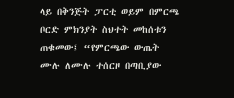ላይ በቅንጅት ፓርቲ ወይም በምርጫ ቦርድ ምክንያት ስህተት መከሰቱን ጠቁመው፤ “የምርጫው ውጤት ሙሉ ለሙሉ ተሰርዞ በጣቢያው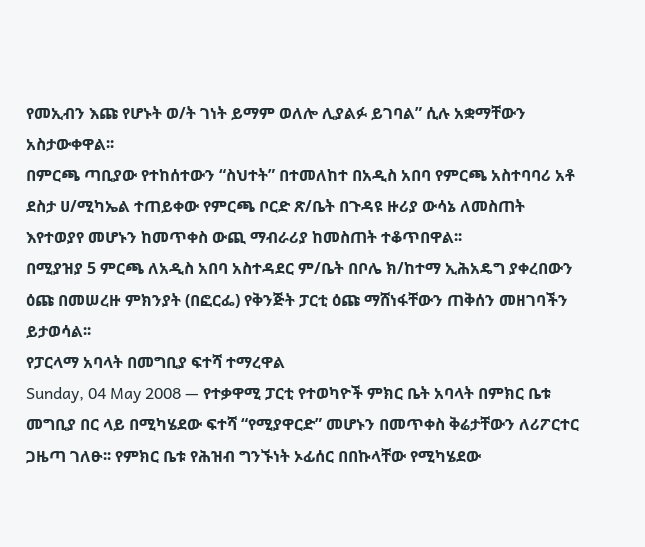የመኢብን እጩ የሆኑት ወ/ት ገነት ይማም ወለሎ ሊያልፉ ይገባል” ሲሉ አቋማቸውን አስታውቀዋል፡፡
በምርጫ ጣቢያው የተከሰተውን “ስህተት” በተመለከተ በአዲስ አበባ የምርጫ አስተባባሪ አቶ ደስታ ሀ/ሚካኤል ተጠይቀው የምርጫ ቦርድ ጽ/ቤት በጉዳዩ ዙሪያ ውሳኔ ለመስጠት እየተወያየ መሆኑን ከመጥቀስ ውጪ ማብራሪያ ከመስጠት ተቆጥበዋል፡፡
በሚያዝያ 5 ምርጫ ለአዲስ አበባ አስተዳደር ም/ቤት በቦሌ ክ/ከተማ ኢሕአዴግ ያቀረበውን ዕጩ በመሠረዙ ምክንያት (በፎርፌ) የቅንጅት ፓርቲ ዕጩ ማሸነፋቸውን ጠቅሰን መዘገባችን ይታወሳል፡፡
የፓርላማ አባላት በመግቢያ ፍተሻ ተማረዋል
Sunday, 04 May 2008 — የተቃዋሚ ፓርቲ የተወካዮች ምክር ቤት አባላት በምክር ቤቱ መግቢያ በር ላይ በሚካሄደው ፍተሻ “የሚያዋርድ” መሆኑን በመጥቀስ ቅሬታቸውን ለሪፖርተር ጋዜጣ ገለፁ፡፡ የምክር ቤቱ የሕዝብ ግንኙነት ኦፊሰር በበኩላቸው የሚካሄደው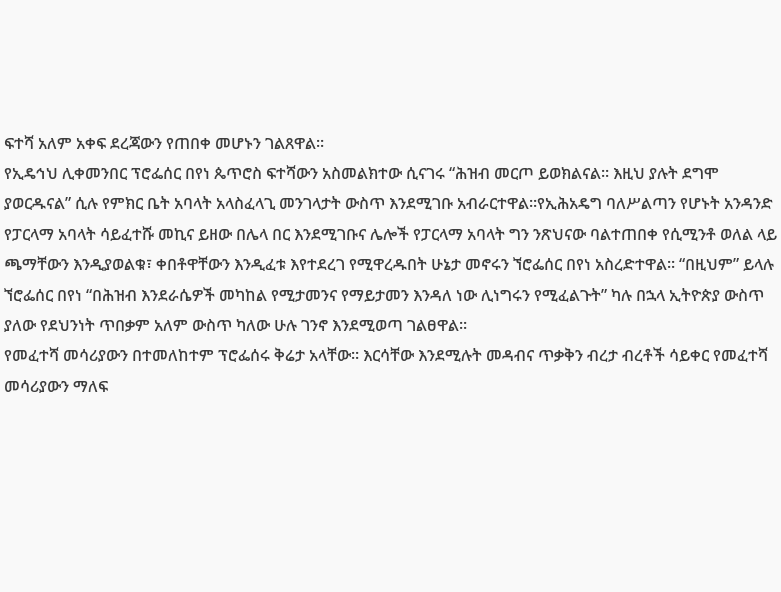ፍተሻ አለም አቀፍ ደረጃውን የጠበቀ መሆኑን ገልጸዋል፡፡
የኢዴኅህ ሊቀመንበር ፕሮፌሰር በየነ ጴጥሮስ ፍተሻውን አስመልክተው ሲናገሩ “ሕዝብ መርጦ ይወክልናል፡፡ እዚህ ያሉት ደግሞ ያወርዱናል” ሲሉ የምክር ቤት አባላት አላስፈላጊ መንገላታት ውስጥ እንደሚገቡ አብራርተዋል፡፡የኢሕአዴግ ባለሥልጣን የሆኑት አንዳንድ የፓርላማ አባላት ሳይፈተሹ መኪና ይዘው በሌላ በር እንደሚገቡና ሌሎች የፓርላማ አባላት ግን ንጽህናው ባልተጠበቀ የሲሚንቶ ወለል ላይ ጫማቸውን እንዲያወልቁ፣ ቀበቶዋቸውን እንዲፈቱ እየተደረገ የሚዋረዱበት ሁኔታ መኖሩን ኘሮፌሰር በየነ አስረድተዋል፡፡ “በዚህም” ይላሉ ኘሮፌሰር በየነ “በሕዝብ እንደራሴዎች መካከል የሚታመንና የማይታመን እንዳለ ነው ሊነግሩን የሚፈልጉት” ካሉ በኋላ ኢትዮጵያ ውስጥ ያለው የደህንነት ጥበቃም አለም ውስጥ ካለው ሁሉ ገንኖ እንደሚወጣ ገልፀዋል፡፡
የመፈተሻ መሳሪያውን በተመለከተም ፕሮፌሰሩ ቅሬታ አላቸው፡፡ እርሳቸው እንደሚሉት መዳብና ጥቃቅን ብረታ ብረቶች ሳይቀር የመፈተሻ መሳሪያውን ማለፍ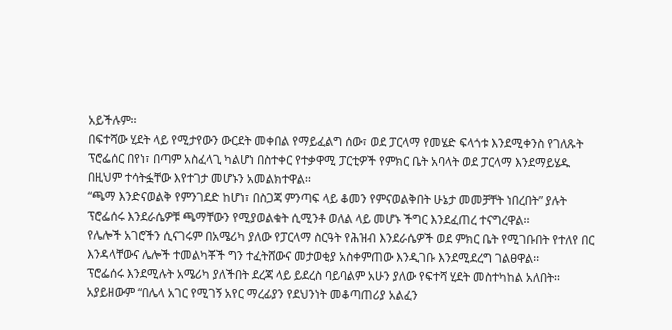አይችሉም፡፡
በፍተሻው ሂደት ላይ የሚታየውን ውርደት መቀበል የማይፈልግ ሰው፣ ወደ ፓርላማ የመሄድ ፍላጎቱ እንደሚቀንስ የገለጹት ፕሮፌሰር በየነ፣ በጣም አስፈላጊ ካልሆነ በስተቀር የተቃዋሚ ፓርቲዎች የምክር ቤት አባላት ወደ ፓርላማ እንደማይሄዱ በዚህም ተሳትፏቸው እየተገታ መሆኑን አመልክተዋል፡፡
“ጫማ እንድናወልቅ የምንገደድ ከሆነ፣ በስጋጃ ምንጣፍ ላይ ቆመን የምናወልቅበት ሁኔታ መመቻቸት ነበረበት” ያሉት ፕሮፌሰሩ እንደራሴዎቹ ጫማቸውን የሚያወልቁት ሲሚንቶ ወለል ላይ መሆኑ ችግር እንደፈጠረ ተናግረዋል፡፡
የሌሎች አገሮችን ሲናገሩም በአሜሪካ ያለው የፓርላማ ስርዓት የሕዝብ እንደራሴዎች ወደ ምክር ቤት የሚገቡበት የተለየ በር እንዳላቸውና ሌሎች ተመልካቾች ግን ተፈትሸውና መታወቂያ አስቀምጠው እንዲገቡ እንደሚደረግ ገልፀዋል፡፡
ፕሮፌሰሩ እንደሚሉት አሜሪካ ያለችበት ደረጃ ላይ ይደረስ ባይባልም አሁን ያለው የፍተሻ ሂደት መስተካከል አለበት፡፡ አያይዘውም “በሌላ አገር የሚገኝ አየር ማረፊያን የደህንነት መቆጣጠሪያ አልፈን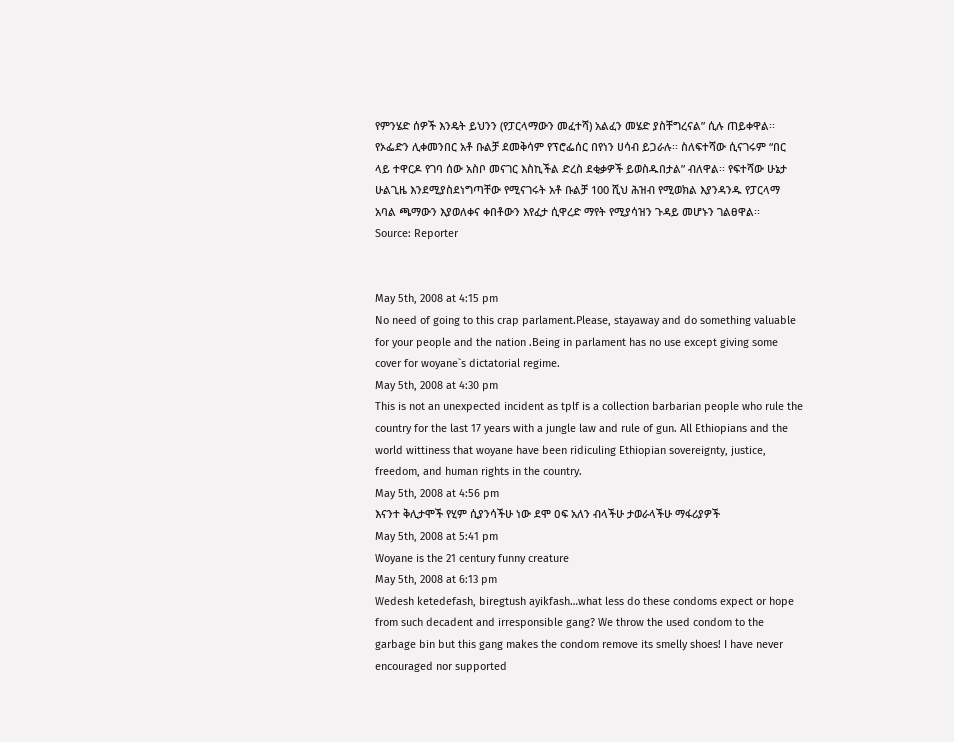የምንሄድ ሰዎች እንዴት ይህንን (የፓርላማውን መፈተሻ) አልፈን መሄድ ያስቸግረናል” ሲሉ ጠይቀዋል፡፡
የኦፌድን ሊቀመንበር አቶ ቡልቻ ደመቅሳም የፕሮፌሰር በየነን ሀሳብ ይጋራሉ፡፡ ስለፍተሻው ሲናገሩም “በር ላይ ተዋርዶ የገባ ሰው አስቦ መናገር እስኪችል ድረስ ደቂቃዎች ይወስዱበታል” ብለዋል፡፡ የፍተሻው ሁኔታ ሁልጊዜ እንደሚያስደነግጣቸው የሚናገሩት አቶ ቡልቻ 100 ሺህ ሕዝብ የሚወክል እያንዳንዱ የፓርላማ አባል ጫማውን እያወለቀና ቀበቶውን እየፈታ ሲዋረድ ማየት የሚያሳዝን ጉዳይ መሆኑን ገልፀዋል፡፡
Source: Reporter


May 5th, 2008 at 4:15 pm
No need of going to this crap parlament.Please, stayaway and do something valuable for your people and the nation .Being in parlament has no use except giving some cover for woyane`s dictatorial regime.
May 5th, 2008 at 4:30 pm
This is not an unexpected incident as tplf is a collection barbarian people who rule the country for the last 17 years with a jungle law and rule of gun. All Ethiopians and the world wittiness that woyane have been ridiculing Ethiopian sovereignty, justice, freedom, and human rights in the country.
May 5th, 2008 at 4:56 pm
እናንተ ቅሊታሞች የሂም ሲያንሳችሁ ነው ደሞ ዐፍ አለን ብላችሁ ታወራላችሁ ማፋሪያዎች
May 5th, 2008 at 5:41 pm
Woyane is the 21 century funny creature
May 5th, 2008 at 6:13 pm
Wedesh ketedefash, biregtush ayikfash…what less do these condoms expect or hope from such decadent and irresponsible gang? We throw the used condom to the garbage bin but this gang makes the condom remove its smelly shoes! I have never encouraged nor supported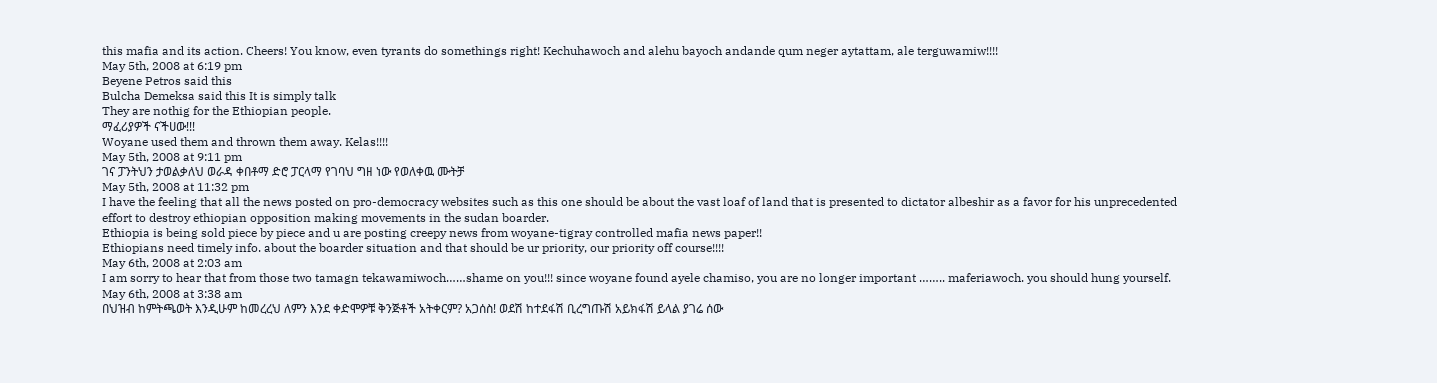this mafia and its action. Cheers! You know, even tyrants do somethings right! Kechuhawoch and alehu bayoch andande qum neger aytattam, ale terguwamiw!!!!
May 5th, 2008 at 6:19 pm
Beyene Petros said this
Bulcha Demeksa said this It is simply talk
They are nothig for the Ethiopian people.
ማፈሪያዎች ናችሀው!!!
Woyane used them and thrown them away. Kelas!!!!
May 5th, 2008 at 9:11 pm
ገና ፓንትህን ታወልቃለህ ወራዳ ቀበቶማ ድሮ ፓርላማ የገባህ ግዘ ነው የወለቀዉ ሙትቻ
May 5th, 2008 at 11:32 pm
I have the feeling that all the news posted on pro-democracy websites such as this one should be about the vast loaf of land that is presented to dictator albeshir as a favor for his unprecedented effort to destroy ethiopian opposition making movements in the sudan boarder.
Ethiopia is being sold piece by piece and u are posting creepy news from woyane-tigray controlled mafia news paper!!
Ethiopians need timely info. about the boarder situation and that should be ur priority, our priority off course!!!!
May 6th, 2008 at 2:03 am
I am sorry to hear that from those two tamagn tekawamiwoch……shame on you!!! since woyane found ayele chamiso, you are no longer important …….. maferiawoch. you should hung yourself.
May 6th, 2008 at 3:38 am
በህዝብ ከምትጫወት እንዲሁም ከመረረህ ለምን እንደ ቀድሞዎቹ ቅንጅቶች አትቀርም? አጋሰስ! ወደሽ ከተደፋሽ ቢረግጡሽ አይክፋሽ ይላል ያገሬ ሰው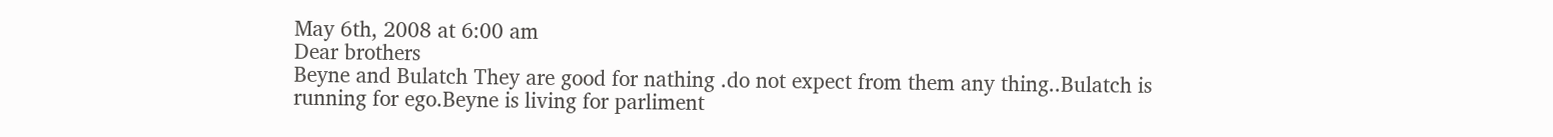May 6th, 2008 at 6:00 am
Dear brothers
Beyne and Bulatch They are good for nathing .do not expect from them any thing..Bulatch is running for ego.Beyne is living for parliment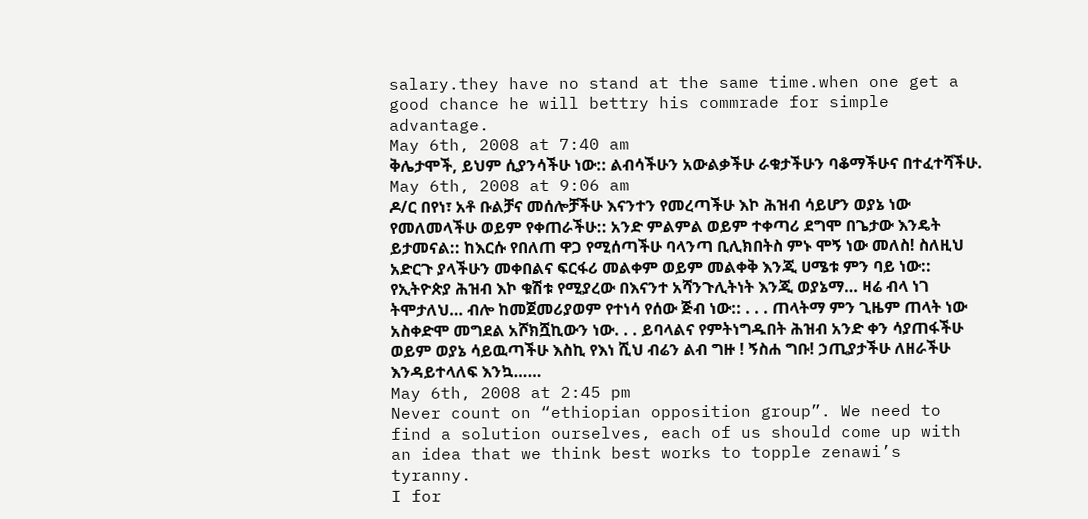salary.they have no stand at the same time.when one get a good chance he will bettry his commrade for simple advantage.
May 6th, 2008 at 7:40 am
ቅሌታሞች, ይህም ሲያንሳችሁ ነው:: ልብሳችሁን አውልቃችሁ ራቁታችሁን ባቆማችሁና በተፈተሻችሁ.
May 6th, 2008 at 9:06 am
ዶ/ር በየነ፣ አቶ ቡልቻና መሰሎቻችሁ እናንተን የመረጣችሁ እኮ ሕዝብ ሳይሆን ወያኔ ነው የመለመላችሁ ወይም የቀጠራችሁ:: አንድ ምልምል ወይም ተቀጣሪ ደግሞ በጌታው እንዴት ይታመናል:: ከእርሱ የበለጠ ዋጋ የሚሰጣችሁ ባላንጣ ቢሊክበትስ ምኑ ሞኝ ነው መለስ! ስለዚህ አድርጉ ያላችሁን መቀበልና ፍርፋሪ መልቀም ወይም መልቀቅ እንጂ ሀሜቱ ምን ባይ ነው:: የኢትዮጵያ ሕዝብ እኮ ቁሽቱ የሚያረው በእናንተ አሻንጉሊትነት እንጂ ወያኔማ… ዛሬ ብላ ነገ ትሞታለህ… ብሎ ከመጀመሪያወም የተነሳ የሰው ጅብ ነው:: . . . ጠላትማ ምን ጊዜም ጠላት ነው አስቀድሞ መግደል አሾክሿኪውን ነው. . . ይባላልና የምትነግዱበት ሕዝብ አንድ ቀን ሳያጠፋችሁ ወይም ወያኔ ሳይዉጣችሁ እስኪ የእነ ሺህ ብሬን ልብ ግዙ ! ኝስሐ ግቡ! ኃጢያታችሁ ለዘራችሁ እንዳይተላለፍ እንኳ……
May 6th, 2008 at 2:45 pm
Never count on “ethiopian opposition group”. We need to find a solution ourselves, each of us should come up with an idea that we think best works to topple zenawi’s tyranny.
I for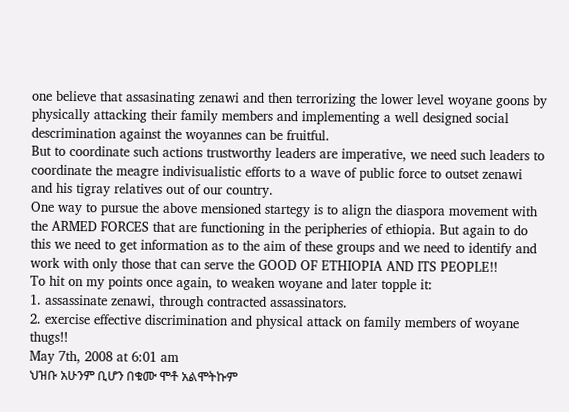one believe that assasinating zenawi and then terrorizing the lower level woyane goons by physically attacking their family members and implementing a well designed social descrimination against the woyannes can be fruitful.
But to coordinate such actions trustworthy leaders are imperative, we need such leaders to coordinate the meagre indivisualistic efforts to a wave of public force to outset zenawi and his tigray relatives out of our country.
One way to pursue the above mensioned startegy is to align the diaspora movement with the ARMED FORCES that are functioning in the peripheries of ethiopia. But again to do this we need to get information as to the aim of these groups and we need to identify and work with only those that can serve the GOOD OF ETHIOPIA AND ITS PEOPLE!!
To hit on my points once again, to weaken woyane and later topple it:
1. assassinate zenawi, through contracted assassinators.
2. exercise effective discrimination and physical attack on family members of woyane thugs!!
May 7th, 2008 at 6:01 am
ህዝቡ አሁንም ቢሆን በቁሙ ሞቶ አልሞትኩም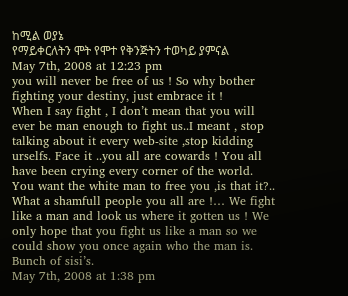ከሚል ወያኔ
የማይቀርለትን ሞት የሞተ የቅንጅትን ተወካይ ያምናል
May 7th, 2008 at 12:23 pm
you will never be free of us ! So why bother fighting your destiny, just embrace it !
When I say fight , I don’t mean that you will ever be man enough to fight us..I meant , stop talking about it every web-site ,stop kidding urselfs. Face it ..you all are cowards ! You all have been crying every corner of the world. You want the white man to free you ,is that it?.. What a shamfull people you all are !… We fight like a man and look us where it gotten us ! We only hope that you fight us like a man so we could show you once again who the man is.
Bunch of sisi’s.
May 7th, 2008 at 1:38 pm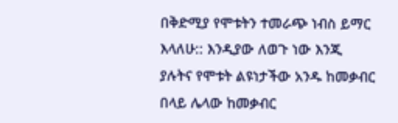በቅድሚያ የሞቱትን ተመራጭ ነብስ ይማር እላለሁ:: እንዲያው ለወጉ ነው እንጂ ያሉትና የሞቱት ልዩነታችው አንዱ ከመቃብር በላይ ሌላው ከመቃብር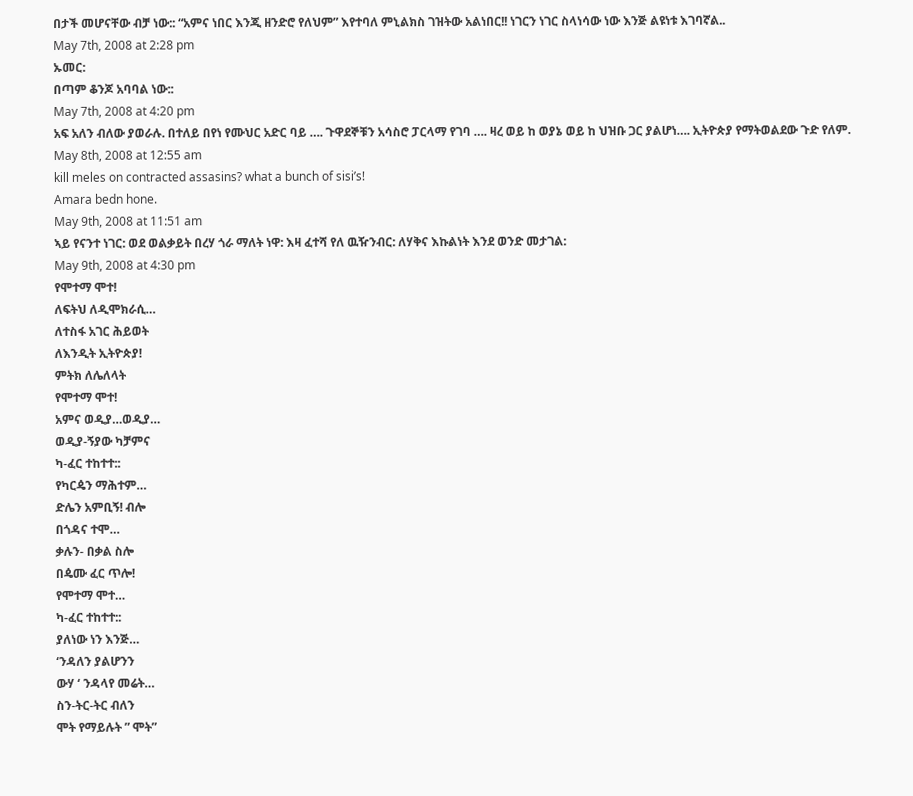በታች መሆናቸው ብቻ ነው:: “አምና ነበር እንጂ ዘንድሮ የለህም” እየተባለ ምኒልክስ ገዝትው አልነበር!! ነገርን ነገር ስላነሳው ነው እንጅ ልዩነቱ እገባኛል..
May 7th, 2008 at 2:28 pm
ኡመር:
በጣም ቆንጆ አባባል ነው::
May 7th, 2008 at 4:20 pm
አፍ አለን ብለው ያወራሉ. በተለይ በየነ የሙህር አድር ባይ …. ጉዋደኞቹን አሳስሮ ፓርላማ የገባ …. ዛረ ወይ ከ ወያኔ ወይ ከ ህዝቡ ጋር ያልሆነ…. ኢትዮጵያ የማትወልደው ጉድ የለም.
May 8th, 2008 at 12:55 am
kill meles on contracted assasins? what a bunch of sisi’s!
Amara bedn hone.
May 9th, 2008 at 11:51 am
ኣይ የናንተ ነገር: ወደ ወልቃይት በረሃ ጎራ ማለት ነዋ: እዛ ፈተሻ የለ ዉዥንብር: ለሃቅና እኩልነት እንደ ወንድ መታገል:
May 9th, 2008 at 4:30 pm
የሞተማ ሞተ!
ለፍትህ ለዲሞክራሲ…
ለተስፋ አገር ሕይወት
ለእንዲት ኢትዮጵያ!
ምትክ ለሌለላት
የሞተማ ሞተ!
አምና ወዲያ…ወዲያ…
ወዲያ-ኝያው ካቻምና
ካ-ፈር ተከተተ::
የካርዼን ማሕተም…
ድሌን አምቢኝ! ብሎ
በጎዳና ተሞ…
ቃሉን- በቃል ስሎ
በዼሙ ፈር ጥሎ!
የሞተማ ሞተ…
ካ-ፈር ተከተተ::
ያለነው ነን እንጅ…
‘ንዳለን ያልሆንን
ውሃ ‘ ንዳላየ መሬት…
ስን-ትር-ትር ብለን
ሞት የማይሉት ” ሞት”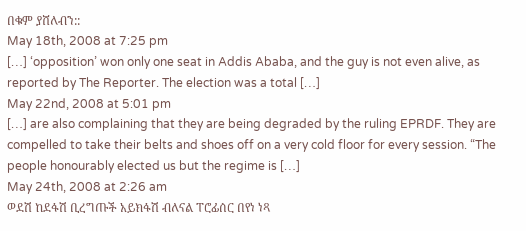በቁም ያሸለብን::
May 18th, 2008 at 7:25 pm
[…] ‘opposition’ won only one seat in Addis Ababa, and the guy is not even alive, as reported by The Reporter. The election was a total […]
May 22nd, 2008 at 5:01 pm
[…] are also complaining that they are being degraded by the ruling EPRDF. They are compelled to take their belts and shoes off on a very cold floor for every session. “The people honourably elected us but the regime is […]
May 24th, 2008 at 2:26 am
ወደሽ ከደፋሽ ቢረግጡች አይክፋሽ ብለናል ፐሮፊሰር በየነ ነጻ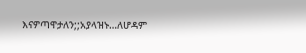እናዎጣዋታለን;;አያላዝኑ…ለሆዳም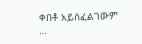ቀበቶ አይስፈልገውም …